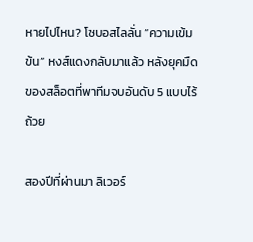หายไปไหน? โซบอสไลลั่น “ความเข้มข้น” หงส์แดงกลับมาแล้ว หลังยุคมืดของสล็อตที่พาทีมจบอันดับ 5 แบบไร้ถ้วย

สองปีที่ผ่านมา ลิเวอร์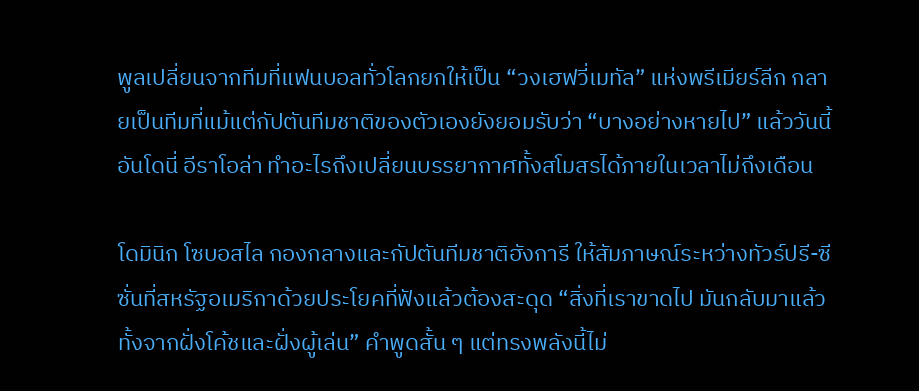พูลเปลี่ยนจากทีมที่แฟนบอลทั่วโลกยกให้เป็น “วงเฮฟวี่เมทัล” แห่งพรีเมียร์ลีก กลายเป็นทีมที่แม้แต่กัปตันทีมชาติของตัวเองยังยอมรับว่า “บางอย่างหายไป” แล้ววันนี้ อันโดนี่ อีราโอล่า ทำอะไรถึงเปลี่ยนบรรยากาศทั้งสโมสรได้ภายในเวลาไม่ถึงเดือน

โดมินิก โซบอสไล กองกลางและกัปตันทีมชาติฮังการี ให้สัมภาษณ์ระหว่างทัวร์ปรี-ซีซั่นที่สหรัฐอเมริกาด้วยประโยคที่ฟังแล้วต้องสะดุด “สิ่งที่เราขาดไป มันกลับมาแล้ว ทั้งจากฝั่งโค้ชและฝั่งผู้เล่น” คำพูดสั้น ๆ แต่ทรงพลังนี้ไม่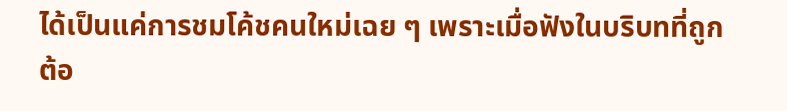ได้เป็นแค่การชมโค้ชคนใหม่เฉย ๆ เพราะเมื่อฟังในบริบทที่ถูกต้อ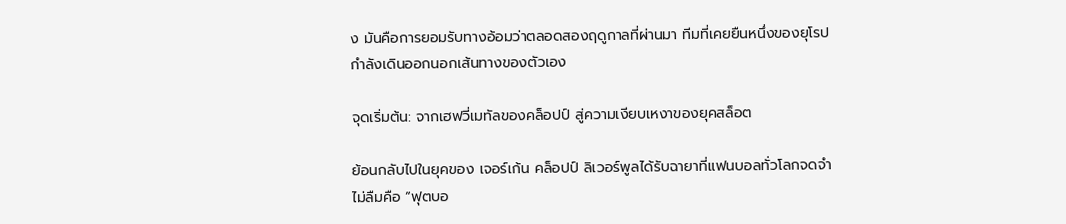ง มันคือการยอมรับทางอ้อมว่าตลอดสองฤดูกาลที่ผ่านมา ทีมที่เคยยืนหนึ่งของยุโรปกำลังเดินออกนอกเส้นทางของตัวเอง

จุดเริ่มต้น: จากเฮฟวี่เมทัลของคล็อปป์ สู่ความเงียบเหงาของยุคสล็อต

ย้อนกลับไปในยุคของ เจอร์เก้น คล็อปป์ ลิเวอร์พูลได้รับฉายาที่แฟนบอลทั่วโลกจดจำไม่ลืมคือ “ฟุตบอ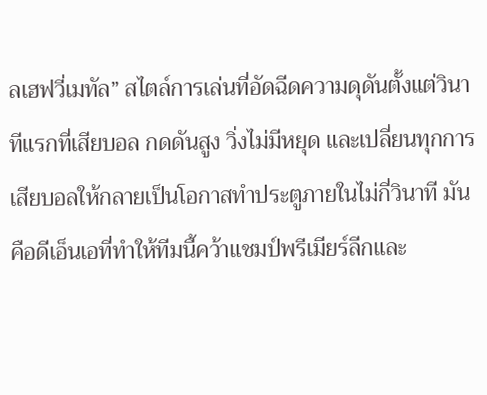ลเฮฟวี่เมทัล” สไตล์การเล่นที่อัดฉีดความดุดันตั้งแต่วินาทีแรกที่เสียบอล กดดันสูง วิ่งไม่มีหยุด และเปลี่ยนทุกการเสียบอลให้กลายเป็นโอกาสทำประตูภายในไม่กี่วินาที มันคือดีเอ็นเอที่ทำให้ทีมนี้คว้าแชมป์พรีเมียร์ลีกและ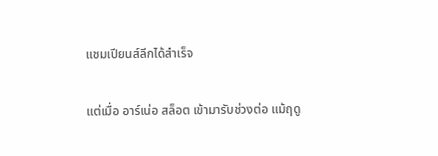แชมเปียนส์ลีกได้สำเร็จ

แต่เมื่อ อาร์เน่อ สล็อต เข้ามารับช่วงต่อ แม้ฤดู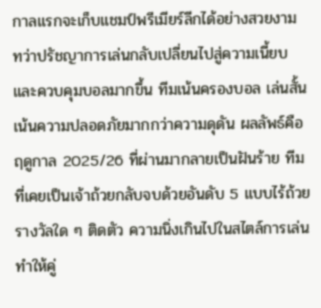กาลแรกจะเก็บแชมป์พรีเมียร์ลีกได้อย่างสวยงาม ทว่าปรัชญาการเล่นกลับเปลี่ยนไปสู่ความเนี้ยบและควบคุมบอลมากขึ้น ทีมเน้นครองบอล เล่นสั้น เน้นความปลอดภัยมากกว่าความดุดัน ผลลัพธ์คือฤดูกาล 2025/26 ที่ผ่านมากลายเป็นฝันร้าย ทีมที่เคยเป็นเจ้าถ้วยกลับจบด้วยอันดับ 5 แบบไร้ถ้วยรางวัลใด ๆ ติดตัว ความนิ่งเกินไปในสไตล์การเล่นทำให้คู่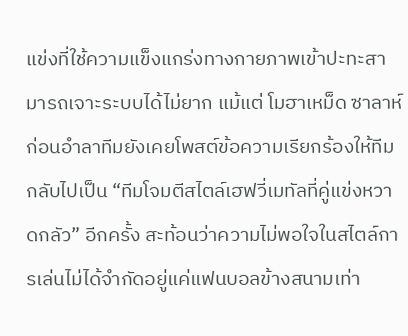แข่งที่ใช้ความแข็งแกร่งทางกายภาพเข้าปะทะสามารถเจาะระบบได้ไม่ยาก แม้แต่ โมฮาเหม็ด ซาลาห์ ก่อนอำลาทีมยังเคยโพสต์ข้อความเรียกร้องให้ทีมกลับไปเป็น “ทีมโจมตีสไตล์เฮฟวี่เมทัลที่คู่แข่งหวาดกลัว” อีกครั้ง สะท้อนว่าความไม่พอใจในสไตล์การเล่นไม่ได้จำกัดอยู่แค่แฟนบอลข้างสนามเท่า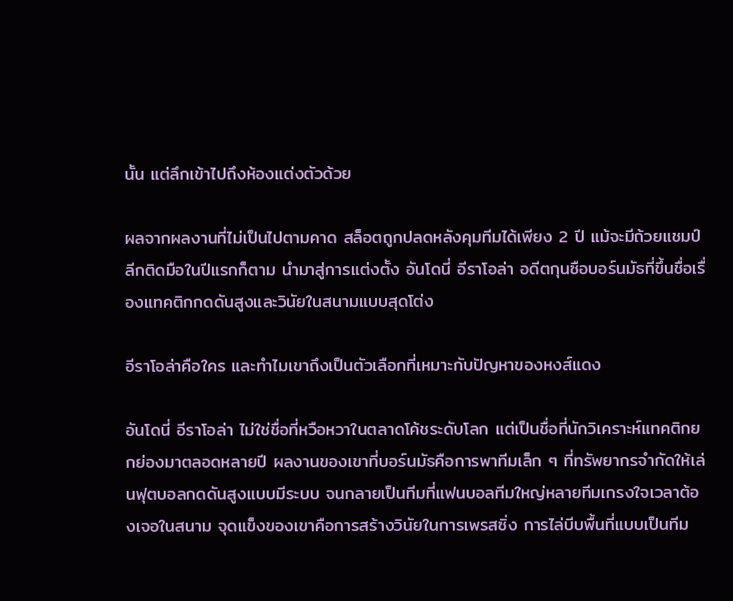นั้น แต่ลึกเข้าไปถึงห้องแต่งตัวด้วย

ผลจากผลงานที่ไม่เป็นไปตามคาด สล็อตถูกปลดหลังคุมทีมได้เพียง 2 ปี แม้จะมีถ้วยแชมป์ลีกติดมือในปีแรกก็ตาม นำมาสู่การแต่งตั้ง อันโดนี่ อีราโอล่า อดีตกุนซือบอร์นมัธที่ขึ้นชื่อเรื่องแทคติกกดดันสูงและวินัยในสนามแบบสุดโต่ง

อีราโอล่าคือใคร และทำไมเขาถึงเป็นตัวเลือกที่เหมาะกับปัญหาของหงส์แดง

อันโดนี่ อีราโอล่า ไม่ใช่ชื่อที่หวือหวาในตลาดโค้ชระดับโลก แต่เป็นชื่อที่นักวิเคราะห์แทคติกยกย่องมาตลอดหลายปี ผลงานของเขาที่บอร์นมัธคือการพาทีมเล็ก ๆ ที่ทรัพยากรจำกัดให้เล่นฟุตบอลกดดันสูงแบบมีระบบ จนกลายเป็นทีมที่แฟนบอลทีมใหญ่หลายทีมเกรงใจเวลาต้องเจอในสนาม จุดแข็งของเขาคือการสร้างวินัยในการเพรสซิ่ง การไล่บีบพื้นที่แบบเป็นทีม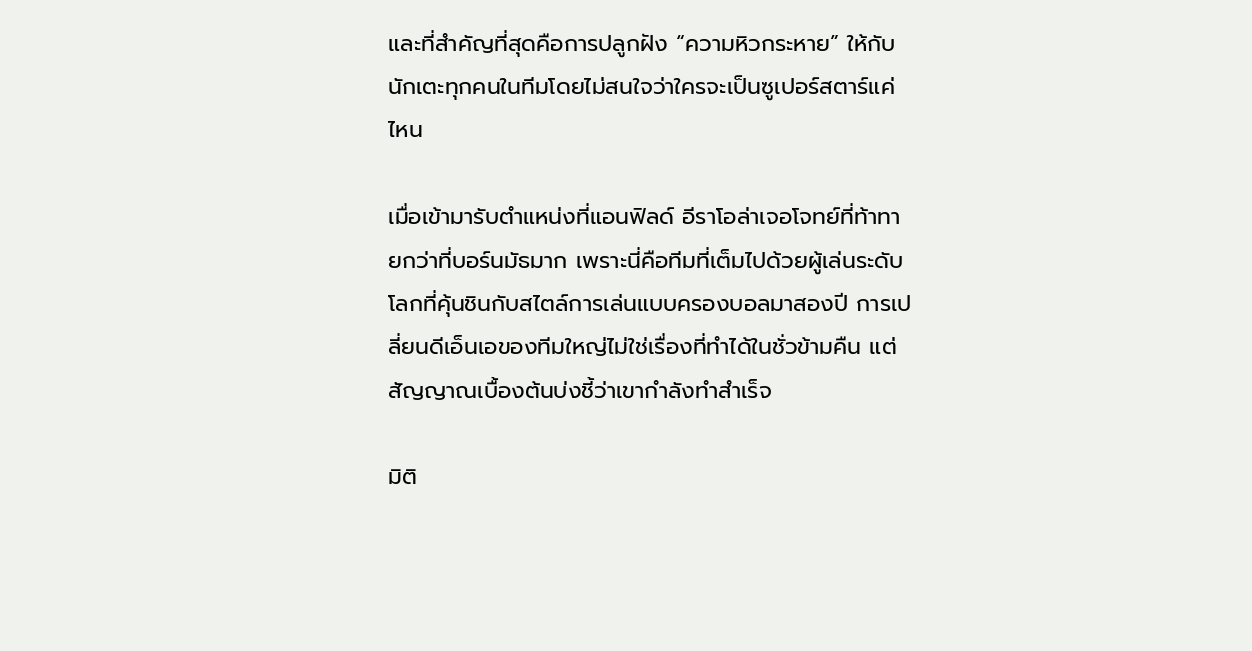และที่สำคัญที่สุดคือการปลูกฝัง “ความหิวกระหาย” ให้กับนักเตะทุกคนในทีมโดยไม่สนใจว่าใครจะเป็นซูเปอร์สตาร์แค่ไหน

เมื่อเข้ามารับตำแหน่งที่แอนฟิลด์ อีราโอล่าเจอโจทย์ที่ท้าทายกว่าที่บอร์นมัธมาก เพราะนี่คือทีมที่เต็มไปด้วยผู้เล่นระดับโลกที่คุ้นชินกับสไตล์การเล่นแบบครองบอลมาสองปี การเปลี่ยนดีเอ็นเอของทีมใหญ่ไม่ใช่เรื่องที่ทำได้ในชั่วข้ามคืน แต่สัญญาณเบื้องต้นบ่งชี้ว่าเขากำลังทำสำเร็จ

มิติ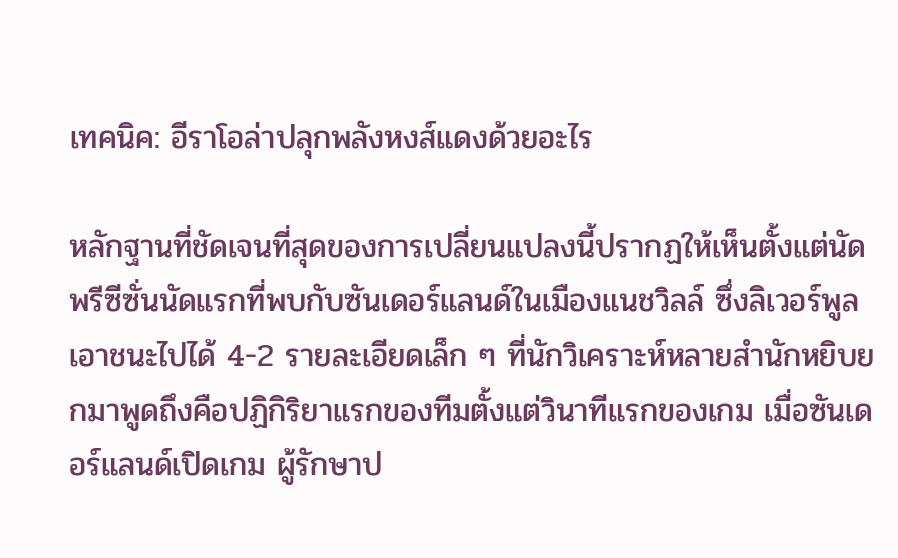เทคนิค: อีราโอล่าปลุกพลังหงส์แดงด้วยอะไร

หลักฐานที่ชัดเจนที่สุดของการเปลี่ยนแปลงนี้ปรากฏให้เห็นตั้งแต่นัดพรีซีซั่นนัดแรกที่พบกับซันเดอร์แลนด์ในเมืองแนชวิลล์ ซึ่งลิเวอร์พูลเอาชนะไปได้ 4-2 รายละเอียดเล็ก ๆ ที่นักวิเคราะห์หลายสำนักหยิบยกมาพูดถึงคือปฏิกิริยาแรกของทีมตั้งแต่วินาทีแรกของเกม เมื่อซันเดอร์แลนด์เปิดเกม ผู้รักษาป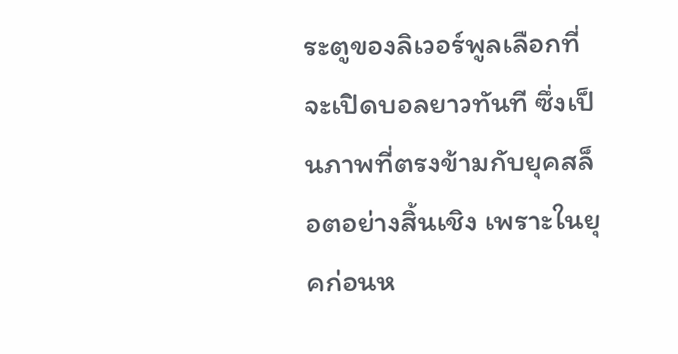ระตูของลิเวอร์พูลเลือกที่จะเปิดบอลยาวทันที ซึ่งเป็นภาพที่ตรงข้ามกับยุคสล็อตอย่างสิ้นเชิง เพราะในยุคก่อนห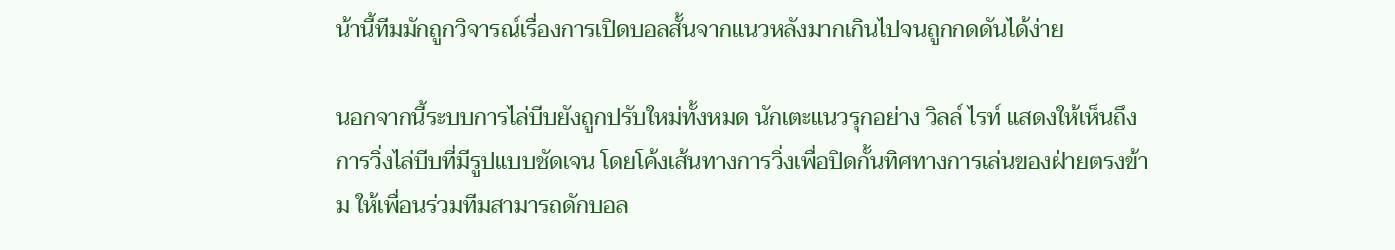น้านี้ทีมมักถูกวิจารณ์เรื่องการเปิดบอลสั้นจากแนวหลังมากเกินไปจนถูกกดดันได้ง่าย

นอกจากนี้ระบบการไล่บีบยังถูกปรับใหม่ทั้งหมด นักเตะแนวรุกอย่าง วิลล์ ไรท์ แสดงให้เห็นถึงการวิ่งไล่บีบที่มีรูปแบบชัดเจน โดยโค้งเส้นทางการวิ่งเพื่อปิดกั้นทิศทางการเล่นของฝ่ายตรงข้าม ให้เพื่อนร่วมทีมสามารถดักบอล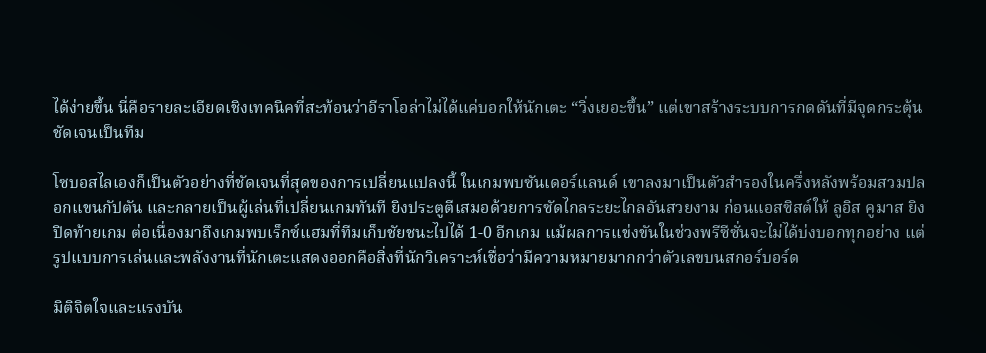ได้ง่ายขึ้น นี่คือรายละเอียดเชิงเทคนิคที่สะท้อนว่าอีราโอล่าไม่ได้แค่บอกให้นักเตะ “วิ่งเยอะขึ้น” แต่เขาสร้างระบบการกดดันที่มีจุดกระตุ้นชัดเจนเป็นทีม

โซบอสไลเองก็เป็นตัวอย่างที่ชัดเจนที่สุดของการเปลี่ยนแปลงนี้ ในเกมพบซันเดอร์แลนด์ เขาลงมาเป็นตัวสำรองในครึ่งหลังพร้อมสวมปลอกแขนกัปตัน และกลายเป็นผู้เล่นที่เปลี่ยนเกมทันที ยิงประตูตีเสมอด้วยการซัดไกลระยะไกลอันสวยงาม ก่อนแอสซิสต์ให้ ลูอิส คูมาส ยิงปิดท้ายเกม ต่อเนื่องมาถึงเกมพบเร็กซ์แฮมที่ทีมเก็บชัยชนะไปได้ 1-0 อีกเกม แม้ผลการแข่งขันในช่วงพรีซีซั่นจะไม่ได้บ่งบอกทุกอย่าง แต่รูปแบบการเล่นและพลังงานที่นักเตะแสดงออกคือสิ่งที่นักวิเคราะห์เชื่อว่ามีความหมายมากกว่าตัวเลขบนสกอร์บอร์ด

มิติจิตใจและแรงบัน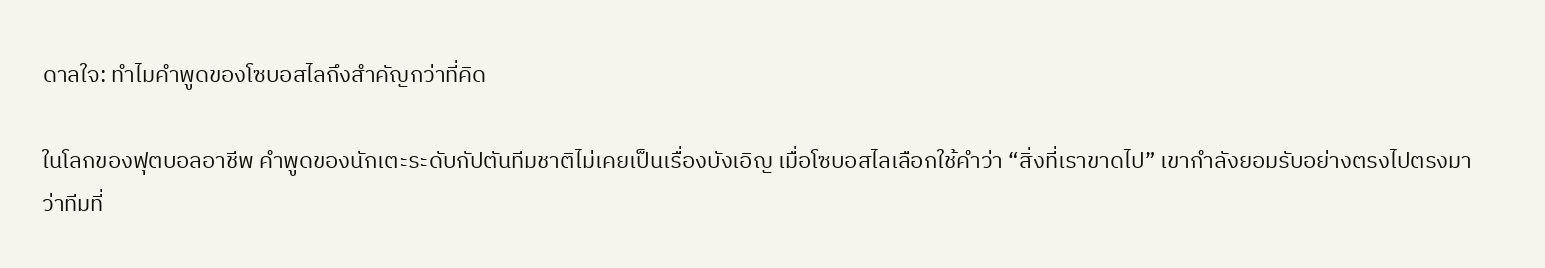ดาลใจ: ทำไมคำพูดของโซบอสไลถึงสำคัญกว่าที่คิด

ในโลกของฟุตบอลอาชีพ คำพูดของนักเตะระดับกัปตันทีมชาติไม่เคยเป็นเรื่องบังเอิญ เมื่อโซบอสไลเลือกใช้คำว่า “สิ่งที่เราขาดไป” เขากำลังยอมรับอย่างตรงไปตรงมาว่าทีมที่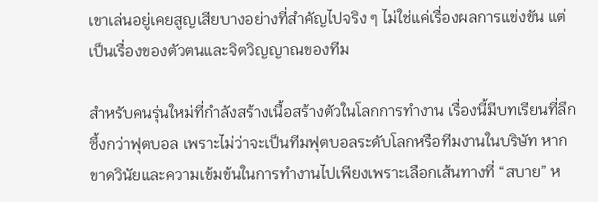เขาเล่นอยู่เคยสูญเสียบางอย่างที่สำคัญไปจริง ๆ ไม่ใช่แค่เรื่องผลการแข่งขัน แต่เป็นเรื่องของตัวตนและจิตวิญญาณของทีม

สำหรับคนรุ่นใหม่ที่กำลังสร้างเนื้อสร้างตัวในโลกการทำงาน เรื่องนี้มีบทเรียนที่ลึกซึ้งกว่าฟุตบอล เพราะไม่ว่าจะเป็นทีมฟุตบอลระดับโลกหรือทีมงานในบริษัท หากขาดวินัยและความเข้มข้นในการทำงานไปเพียงเพราะเลือกเส้นทางที่ “สบาย” ห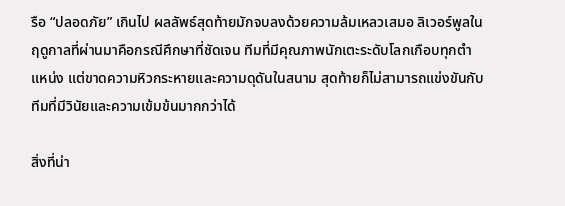รือ “ปลอดภัย” เกินไป ผลลัพธ์สุดท้ายมักจบลงด้วยความล้มเหลวเสมอ ลิเวอร์พูลในฤดูกาลที่ผ่านมาคือกรณีศึกษาที่ชัดเจน ทีมที่มีคุณภาพนักเตะระดับโลกเกือบทุกตำแหน่ง แต่ขาดความหิวกระหายและความดุดันในสนาม สุดท้ายก็ไม่สามารถแข่งขันกับทีมที่มีวินัยและความเข้มข้นมากกว่าได้

สิ่งที่น่า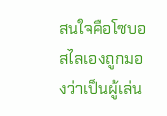สนใจคือโซบอสไลเองถูกมองว่าเป็นผู้เล่น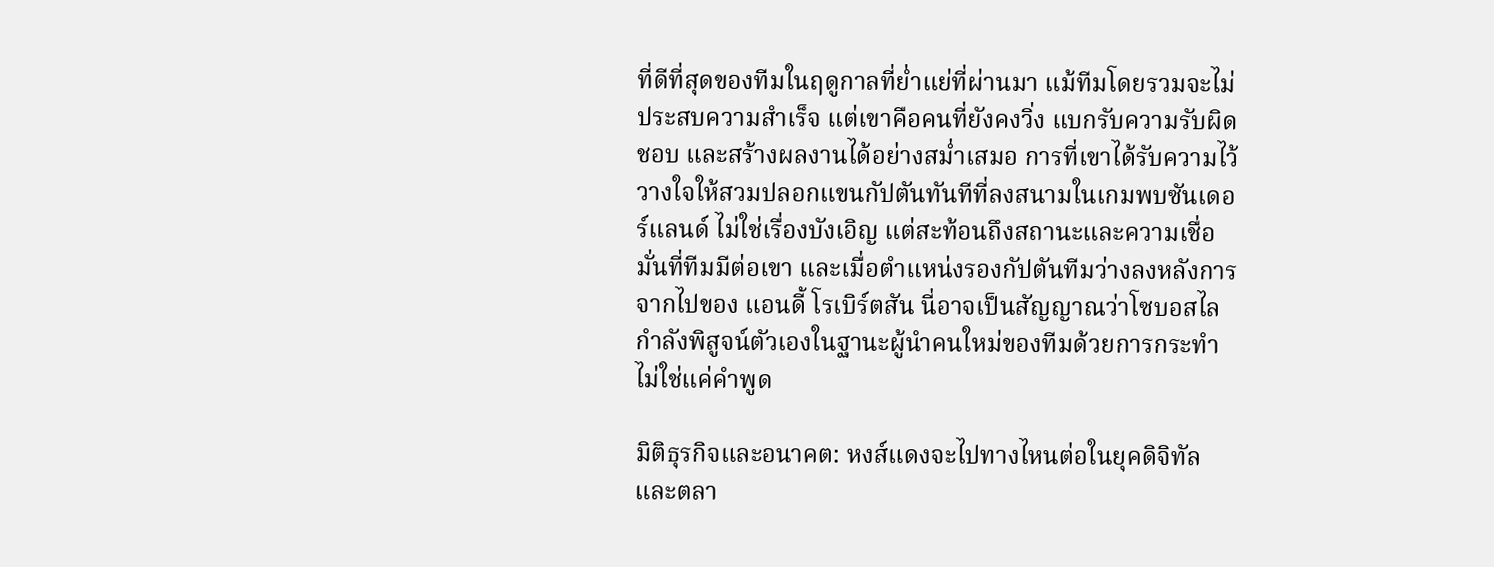ที่ดีที่สุดของทีมในฤดูกาลที่ย่ำแย่ที่ผ่านมา แม้ทีมโดยรวมจะไม่ประสบความสำเร็จ แต่เขาคือคนที่ยังคงวิ่ง แบกรับความรับผิดชอบ และสร้างผลงานได้อย่างสม่ำเสมอ การที่เขาได้รับความไว้วางใจให้สวมปลอกแขนกัปตันทันทีที่ลงสนามในเกมพบซันเดอร์แลนด์ ไม่ใช่เรื่องบังเอิญ แต่สะท้อนถึงสถานะและความเชื่อมั่นที่ทีมมีต่อเขา และเมื่อตำแหน่งรองกัปตันทีมว่างลงหลังการจากไปของ แอนดี้ โรเบิร์ตสัน นี่อาจเป็นสัญญาณว่าโซบอสไลกำลังพิสูจน์ตัวเองในฐานะผู้นำคนใหม่ของทีมด้วยการกระทำ ไม่ใช่แค่คำพูด

มิติธุรกิจและอนาคต: หงส์แดงจะไปทางไหนต่อในยุคดิจิทัลและตลา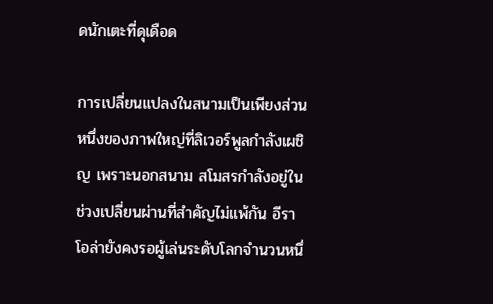ดนักเตะที่ดุเดือด

การเปลี่ยนแปลงในสนามเป็นเพียงส่วนหนึ่งของภาพใหญ่ที่ลิเวอร์พูลกำลังเผชิญ เพราะนอกสนาม สโมสรกำลังอยู่ในช่วงเปลี่ยนผ่านที่สำคัญไม่แพ้กัน อีราโอล่ายังคงรอผู้เล่นระดับโลกจำนวนหนึ่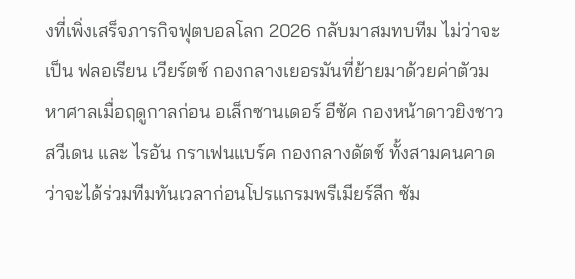งที่เพิ่งเสร็จภารกิจฟุตบอลโลก 2026 กลับมาสมทบทีม ไม่ว่าจะเป็น ฟลอเรียน เวียร์ตซ์ กองกลางเยอรมันที่ย้ายมาด้วยค่าตัวมหาศาลเมื่อฤดูกาลก่อน อเล็กซานเดอร์ อีซัค กองหน้าดาวยิงชาวสวีเดน และ ไรอัน กราเฟนแบร์ค กองกลางดัตช์ ทั้งสามคนคาดว่าจะได้ร่วมทีมทันเวลาก่อนโปรแกรมพรีเมียร์ลีก ซัม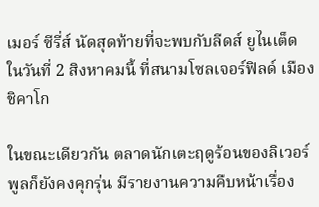เมอร์ ซีรี่ส์ นัดสุดท้ายที่จะพบกับลีดส์ ยูไนเต็ด ในวันที่ 2 สิงหาคมนี้ ที่สนามโซลเจอร์ฟิลด์ เมืองชิคาโก

ในขณะเดียวกัน ตลาดนักเตะฤดูร้อนของลิเวอร์พูลก็ยังคงคุกรุ่น มีรายงานความคืบหน้าเรื่อง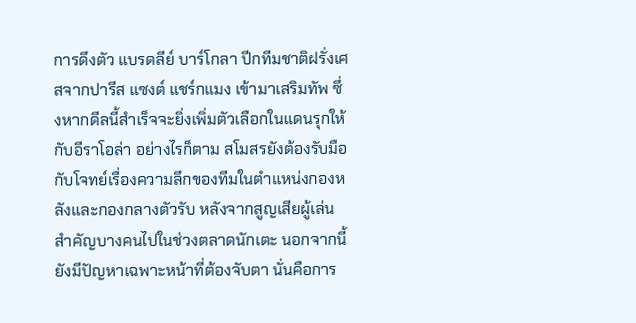การดึงตัว แบรดลีย์ บาร์โกลา ปีกทีมชาติฝรั่งเศสจากปารีส แซงต์ แชร์กแมง เข้ามาเสริมทัพ ซึ่งหากดีลนี้สำเร็จจะยิ่งเพิ่มตัวเลือกในแดนรุกให้กับอีราโอล่า อย่างไรก็ตาม สโมสรยังต้องรับมือกับโจทย์เรื่องความลึกของทีมในตำแหน่งกองหลังและกองกลางตัวรับ หลังจากสูญเสียผู้เล่นสำคัญบางคนไปในช่วงตลาดนักเตะ นอกจากนี้ยังมีปัญหาเฉพาะหน้าที่ต้องจับตา นั่นคือการ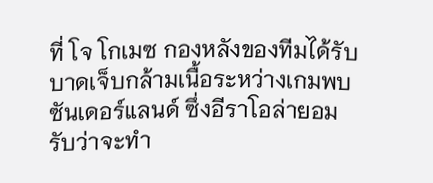ที่ โจ โกเมซ กองหลังของทีมได้รับบาดเจ็บกล้ามเนื้อระหว่างเกมพบซันเดอร์แลนด์ ซึ่งอีราโอล่ายอมรับว่าจะทำ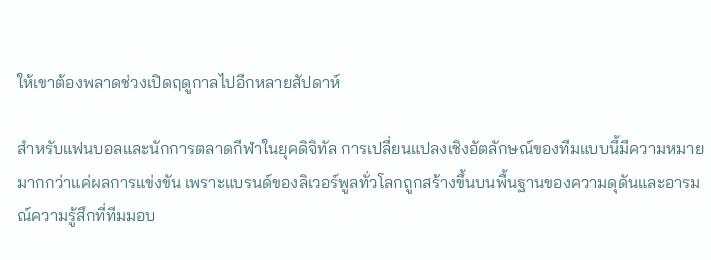ให้เขาต้องพลาดช่วงเปิดฤดูกาลไปอีกหลายสัปดาห์

สำหรับแฟนบอลและนักการตลาดกีฬาในยุคดิจิทัล การเปลี่ยนแปลงเชิงอัตลักษณ์ของทีมแบบนี้มีความหมายมากกว่าแค่ผลการแข่งขัน เพราะแบรนด์ของลิเวอร์พูลทั่วโลกถูกสร้างขึ้นบนพื้นฐานของความดุดันและอารมณ์ความรู้สึกที่ทีมมอบ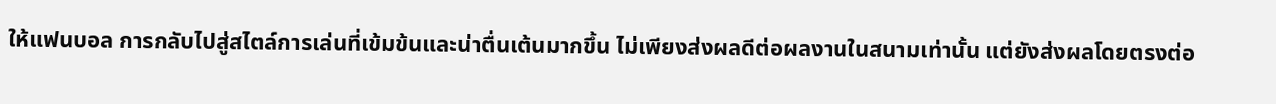ให้แฟนบอล การกลับไปสู่สไตล์การเล่นที่เข้มข้นและน่าตื่นเต้นมากขึ้น ไม่เพียงส่งผลดีต่อผลงานในสนามเท่านั้น แต่ยังส่งผลโดยตรงต่อ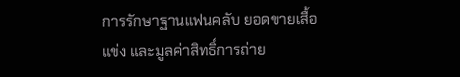การรักษาฐานแฟนคลับ ยอดขายเสื้อแข่ง และมูลค่าสิทธิ์การถ่าย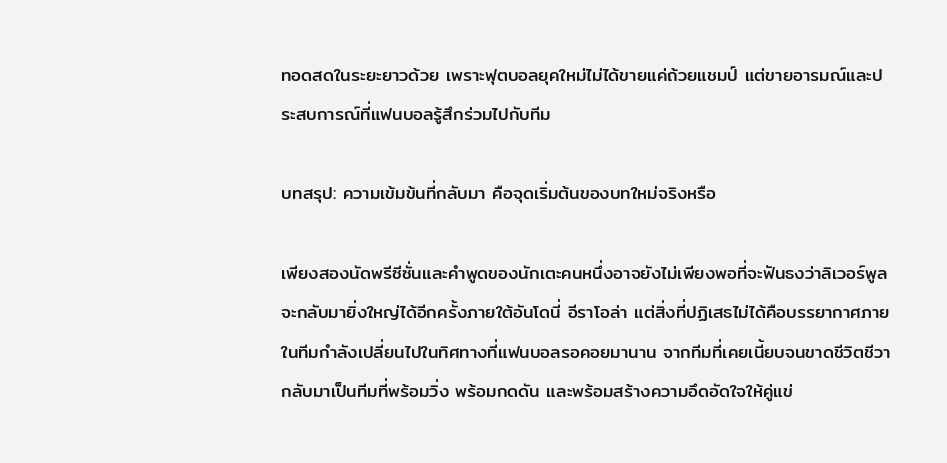ทอดสดในระยะยาวด้วย เพราะฟุตบอลยุคใหม่ไม่ได้ขายแค่ถ้วยแชมป์ แต่ขายอารมณ์และประสบการณ์ที่แฟนบอลรู้สึกร่วมไปกับทีม

บทสรุป: ความเข้มข้นที่กลับมา คือจุดเริ่มต้นของบทใหม่จริงหรือ

เพียงสองนัดพรีซีซั่นและคำพูดของนักเตะคนหนึ่งอาจยังไม่เพียงพอที่จะฟันธงว่าลิเวอร์พูลจะกลับมายิ่งใหญ่ได้อีกครั้งภายใต้อันโดนี่ อีราโอล่า แต่สิ่งที่ปฏิเสธไม่ได้คือบรรยากาศภายในทีมกำลังเปลี่ยนไปในทิศทางที่แฟนบอลรอคอยมานาน จากทีมที่เคยเนี้ยบจนขาดชีวิตชีวา กลับมาเป็นทีมที่พร้อมวิ่ง พร้อมกดดัน และพร้อมสร้างความอึดอัดใจให้คู่แข่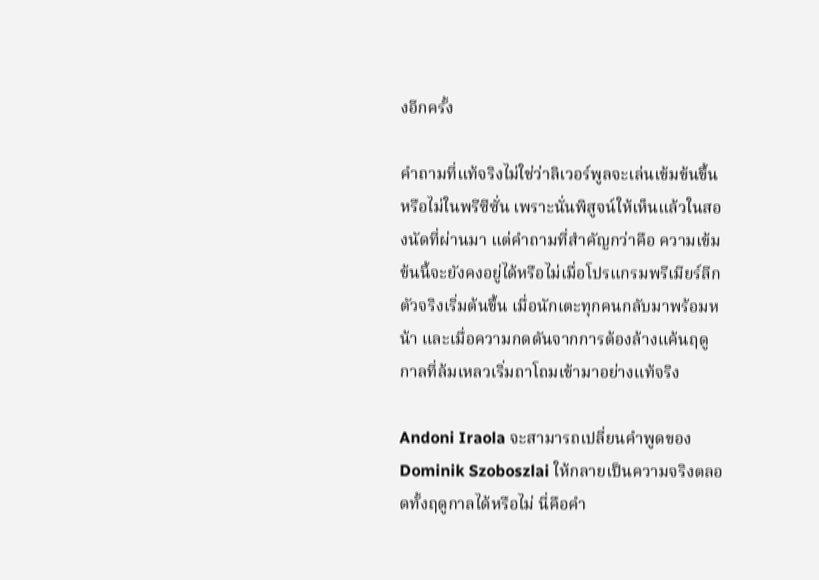งอีกครั้ง

คำถามที่แท้จริงไม่ใช่ว่าลิเวอร์พูลจะเล่นเข้มข้นขึ้นหรือไม่ในพรีซีซั่น เพราะนั่นพิสูจน์ให้เห็นแล้วในสองนัดที่ผ่านมา แต่คำถามที่สำคัญกว่าคือ ความเข้มข้นนี้จะยังคงอยู่ได้หรือไม่เมื่อโปรแกรมพรีเมียร์ลีกตัวจริงเริ่มต้นขึ้น เมื่อนักเตะทุกคนกลับมาพร้อมหน้า และเมื่อความกดดันจากการต้องล้างแค้นฤดูกาลที่ล้มเหลวเริ่มถาโถมเข้ามาอย่างแท้จริง

Andoni Iraola จะสามารถเปลี่ยนคำพูดของ Dominik Szoboszlai ให้กลายเป็นความจริงตลอดทั้งฤดูกาลได้หรือไม่ นี่คือคำ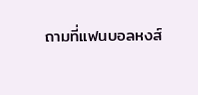ถามที่แฟนบอลหงส์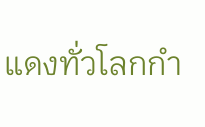แดงทั่วโลกกำ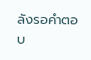ลังรอคำตอบ